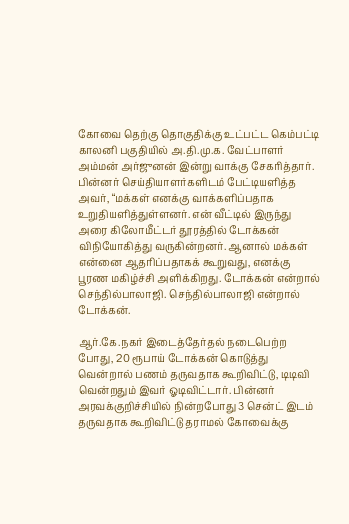கோவை தெற்கு தொகுதிக்கு உட்பட்ட கெம்பட்டி காலனி பகுதியில் அ.தி.மு.க. வேட்பாளர் அம்மன் அர்ஜுனன் இன்று வாக்கு சேகரித்தார். பின்னர் செய்தியாளர்களிடம் பேட்டியளித்த அவர், “மக்கள் எனக்கு வாக்களிப்பதாக உறுதியளித்துள்ளனர். என் வீட்டில் இருந்து அரை கிலோமீட்டர் தூரத்தில் டோக்கன் விநியோகித்து வருகின்றனர். ஆனால் மக்கள் என்னை ஆதரிப்பதாகக் கூறுவது, எனக்கு பூரண மகிழ்ச்சி அளிக்கிறது. டோக்கன் என்றால் செந்தில்பாலாஜி. செந்தில்பாலாஜி என்றால் டோக்கன்.

ஆர்.கே.நகர் இடைத்தேர்தல் நடைபெற்ற போது, 20 ரூபாய் டோக்கன் கொடுத்து வென்றால் பணம் தருவதாக கூறிவிட்டு, டிடிவி வென்றதும் இவர் ஓடிவிட்டார். பின்னர் அரவக்குறிச்சியில் நின்றபோது 3 சென்ட் இடம் தருவதாக கூறிவிட்டு தராமல் கோவைக்கு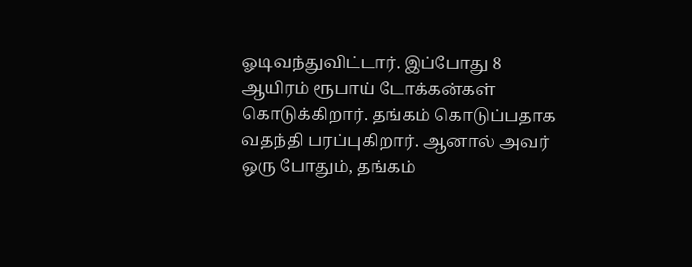ஓடிவந்துவிட்டார். இப்போது 8 ஆயிரம் ரூபாய் டோக்கன்கள் கொடுக்கிறார். தங்கம் கொடுப்பதாக வதந்தி பரப்புகிறார். ஆனால் அவர் ஒரு போதும், தங்கம்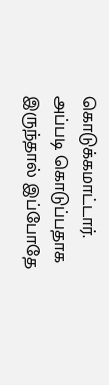கொடுக்கமாட்டார். அப்படி கொடுப்பதாக இருந்தால் இப்போதே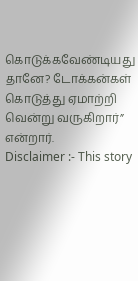கொடுக்கவேண்டியது தானே? டோக்கன்கள் கொடுத்து ஏமாற்றி வென்று வருகிறார்” என்றார்.
Disclaimer :- This story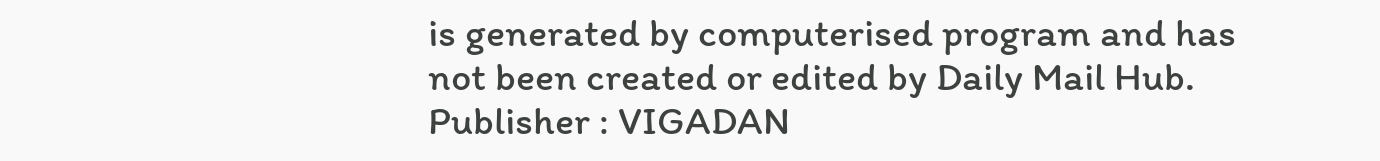is generated by computerised program and has not been created or edited by Daily Mail Hub. Publisher : VIGADAN